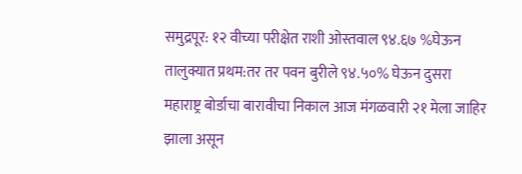समुद्रपूर: १२ वीच्या परीक्षेत राशी ओस्तवाल ९४.६७ %घेऊन तालुक्यात प्रथम:तर तर पवन बुरीले ९४.५०% घेऊन दुसरा
महाराष्ट्र बोर्डाचा बारावीचा निकाल आज मंगळवारी २१ मेला जाहिर झाला असून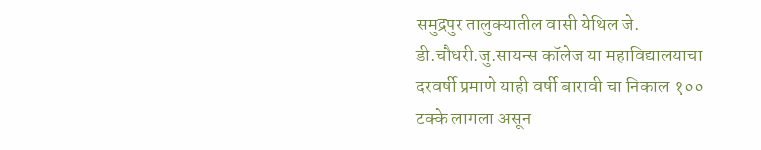समुद्रपुर तालुक्यातील वासी येथिल जे. डी.चौधरी.जु.सायन्स कॉलेज या महाविद्यालयाचा दरवर्षी प्रमाणे याही वर्षी बारावी चा निकाल १०० टक्के लागला असून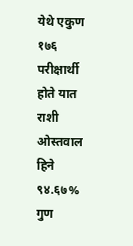येथे एकुण १७६ परीक्षार्थी होते यात राशी ओस्तवाल हिने ९४.६७% गुण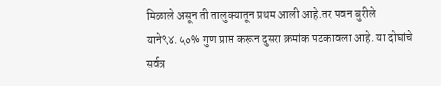मिळाले असून ती तालुक्यातून प्रथम आली आहे.तर पवन बुरीले याने९४.५०% गुण प्राप्त करून दुसरा क्रमांक पटकावला आहे. या दोघांचे सर्वत्र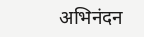अभिनंदन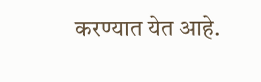करण्यात येत आहे.